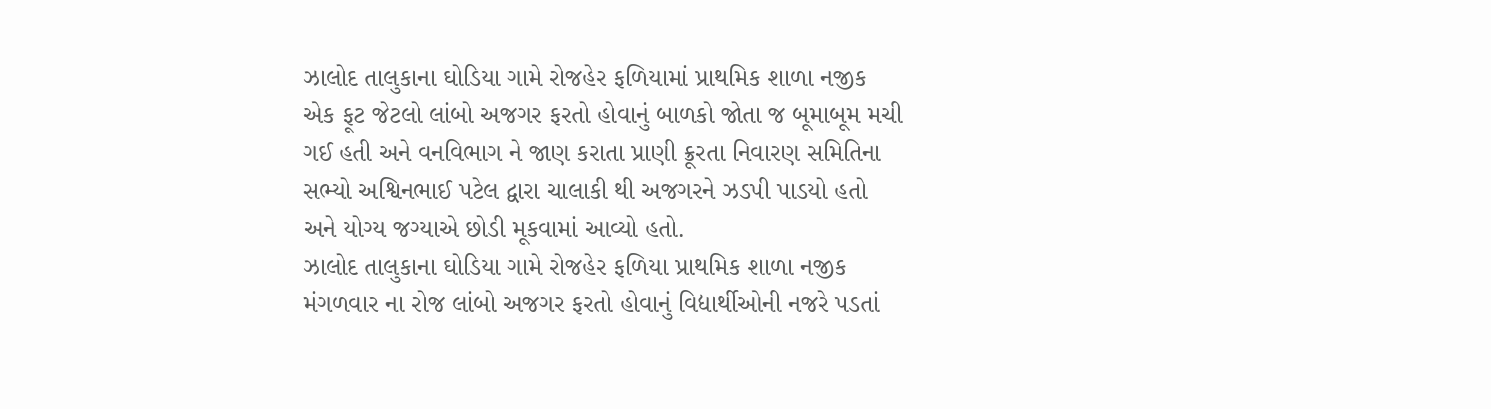ઝાલોદ તાલુકાના ઘોડિયા ગામે રોજહેર ફળિયામાં પ્રાથમિક શાળા નજીક એક ફૂટ જેટલો લાંબો અજગર ફરતો હોવાનું બાળકો જોતા જ બૂમાબૂમ મચી ગઈ હતી અને વનવિભાગ ને જાણ કરાતા પ્રાણી ક્રૂરતા નિવારણ સમિતિના સભ્યો અશ્વિનભાઈ પટેલ દ્વારા ચાલાકી થી અજગરને ઝડપી પાડયો હતો અને યોગ્ય જગ્યાએ છોડી મૂકવામાં આવ્યો હતો.
ઝાલોદ તાલુકાના ઘોડિયા ગામે રોજહેર ફળિયા પ્રાથમિક શાળા નજીક મંગળવાર ના રોજ લાંબો અજગર ફરતો હોવાનું વિદ્યાર્થીઓની નજરે પડતાં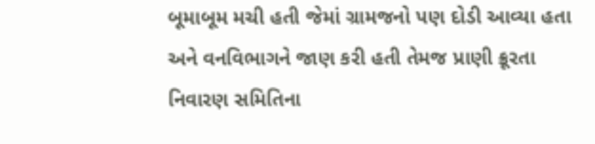બૂમાબૂમ મચી હતી જેમાં ગ્રામજનો પણ દોડી આવ્યા હતા અને વનવિભાગને જાણ કરી હતી તેમજ પ્રાણી ક્રૂરતા નિવારણ સમિતિના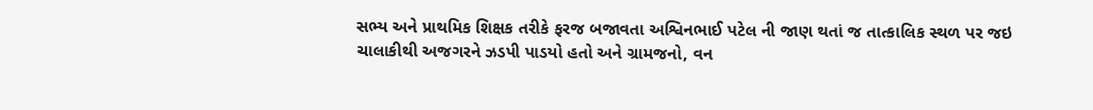સભ્ય અને પ્રાથમિક શિક્ષક તરીકે ફરજ બજાવતા અશ્વિનભાઈ પટેલ ની જાણ થતાં જ તાત્કાલિક સ્થળ પર જઇ ચાલાકીથી અજગરને ઝડપી પાડયો હતો અને ગ્રામજનો, વન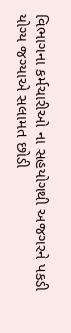વિભાગના કર્મચારીઓ ના સહયોગથી અજગરને પકડી યોગ્ય જગ્યાએ સલામત છોડી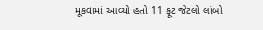મૂકવામાં આવ્યો હતો 11 ફૂટ જેટલો લાંબો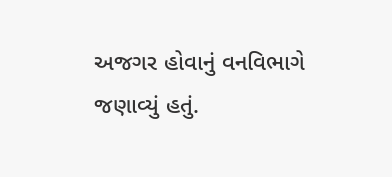અજગર હોવાનું વનવિભાગે જણાવ્યું હતું.